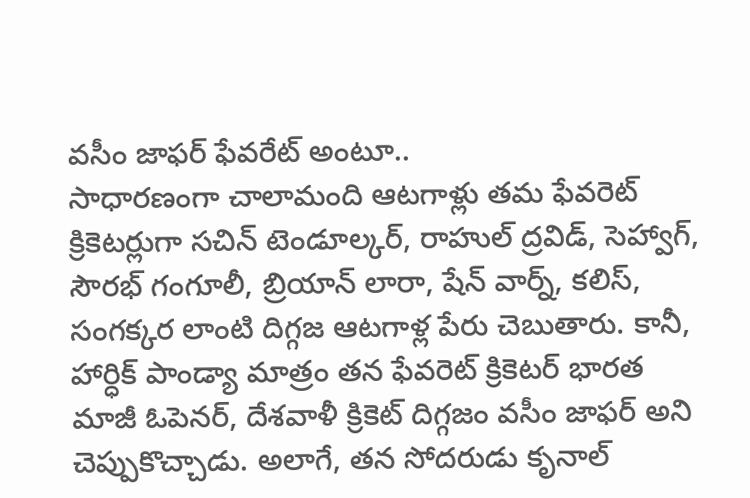వసీం జాఫర్ ఫేవరేట్ అంటూ..
సాధారణంగా చాలామంది ఆటగాళ్లు తమ ఫేవరెట్ క్రికెటర్లుగా సచిన్ టెండూల్కర్, రాహుల్ ద్రవిడ్, సెహ్వాగ్, సౌరభ్ గంగూలీ, బ్రియాన్ లారా, షేన్ వార్న్, కలిస్, సంగక్కర లాంటి దిగ్గజ ఆటగాళ్ల పేరు చెబుతారు. కానీ, హార్ధిక్ పాండ్యా మాత్రం తన ఫేవరెట్ క్రికెటర్ భారత మాజీ ఓపెనర్, దేశవాళీ క్రికెట్ దిగ్గజం వసీం జాఫర్ అని చెప్పుకొచ్చాడు. అలాగే, తన సోదరుడు కృనాల్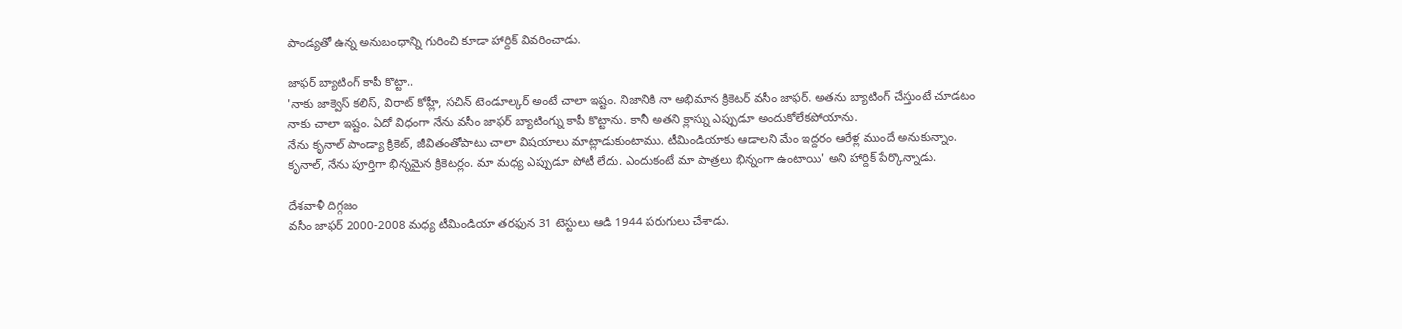పాండ్యతో ఉన్న అనుబంధాన్ని గురించి కూడా హార్దిక్ వివరించాడు.

జాఫర్ బ్యాటింగ్ కాపీ కొట్టా..
'నాకు జాక్వెస్ కలిస్, విరాట్ కోహ్లీ, సచిన్ టెండూల్కర్ అంటే చాలా ఇష్టం. నిజానికి నా అభిమాన క్రికెటర్ వసీం జాఫర్. అతను బ్యాటింగ్ చేస్తుంటే చూడటం నాకు చాలా ఇష్టం. ఏదో విధంగా నేను వసీం జాఫర్ బ్యాటింగ్ను కాపీ కొట్టాను. కానీ అతని క్లాస్ను ఎప్పుడూ అందుకోలేకపోయాను.
నేను కృనాల్ పాండ్యా క్రికెట్, జీవితంతోపాటు చాలా విషయాలు మాట్లాడుకుంటాము. టీమిండియాకు ఆడాలని మేం ఇద్దరం ఆరేళ్ల ముందే అనుకున్నాం. కృనాల్, నేను పూర్తిగా భిన్నమైన క్రికెటర్లం. మా మధ్య ఎప్పుడూ పోటీ లేదు. ఎందుకంటే మా పాత్రలు భిన్నంగా ఉంటాయి' అని హార్దిక్ పేర్కొన్నాడు.

దేశవాళీ దిగ్గజం
వసీం జాఫర్ 2000-2008 మధ్య టీమిండియా తరఫున 31 టెస్టులు ఆడి 1944 పరుగులు చేశాడు.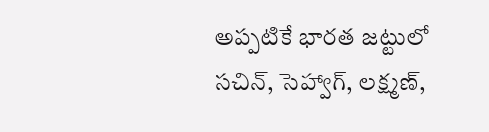అప్పటికే భారత జట్టులో సచిన్, సెహ్వాగ్, లక్ష్మణ్,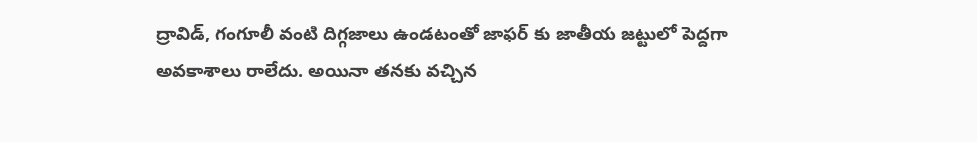ద్రావిడ్, గంగూలీ వంటి దిగ్గజాలు ఉండటంతో జాఫర్ కు జాతీయ జట్టులో పెద్దగా అవకాశాలు రాలేదు. అయినా తనకు వచ్చిన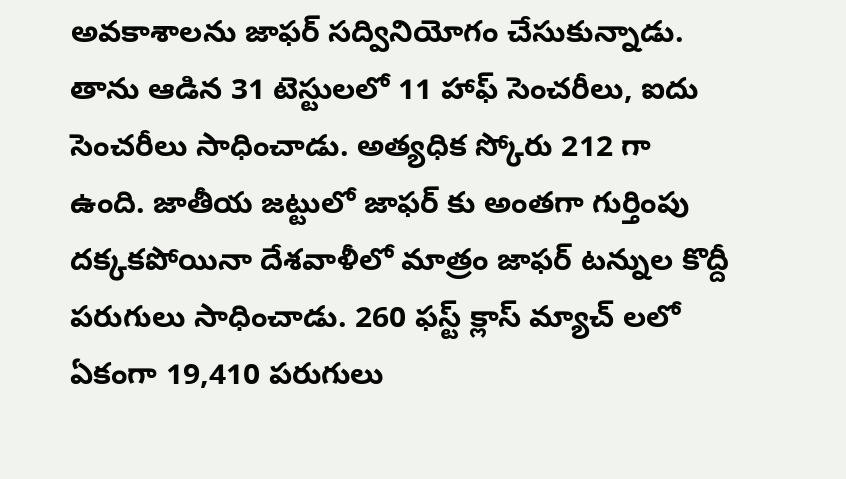అవకాశాలను జాఫర్ సద్వినియోగం చేసుకున్నాడు.
తాను ఆడిన 31 టెస్టులలో 11 హాఫ్ సెంచరీలు, ఐదు సెంచరీలు సాధించాడు. అత్యధిక స్కోరు 212 గా ఉంది. జాతీయ జట్టులో జాఫర్ కు అంతగా గుర్తింపు దక్కకపోయినా దేశవాళీలో మాత్రం జాఫర్ టన్నుల కొద్దీ పరుగులు సాధించాడు. 260 ఫస్ట్ క్లాస్ మ్యాచ్ లలో ఏకంగా 19,410 పరుగులు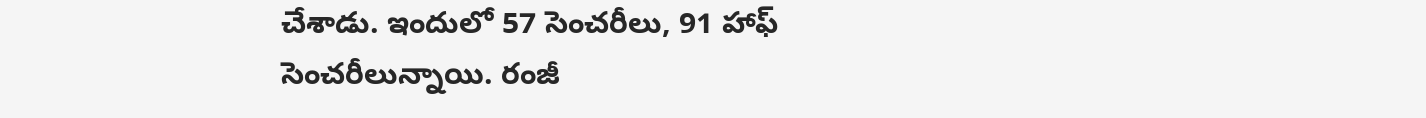చేశాడు. ఇందులో 57 సెంచరీలు, 91 హాఫ్ సెంచరీలున్నాయి. రంజీ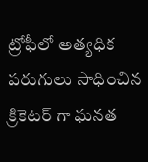ట్రోఫీలో అత్యధిక పరుగులు సాధించిన క్రికెటర్ గా ఘనత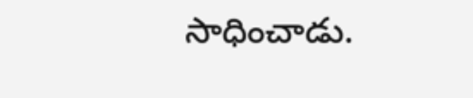సాధించాడు.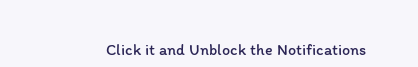Click it and Unblock the Notifications